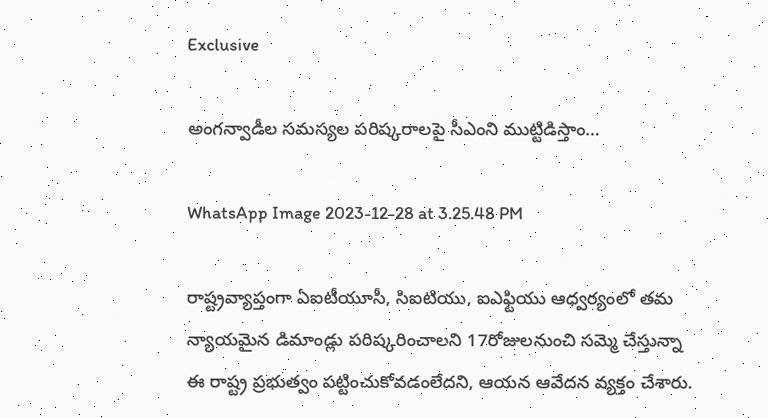Exclusive

అంగన్వాడీల సమస్యల పరిష్కరాలపై సీఎంని ముట్టిడిస్తాం…

WhatsApp Image 2023-12-28 at 3.25.48 PM

రాష్ట్రవ్యాప్తంగా ఏఐటీయూసీ, సిఐటియు, ఐఎఫ్టియు ఆధ్వర్యంలో తమ న్యాయమైన డిమాండ్లు పరిష్కరించాలని 17రోజులనుంచి సమ్మె చేస్తున్నా ఈ రాష్ట్ర ప్రభుత్వం పట్టించుకోవడంలేదని, ఆయన ఆవేదన వ్యక్తం చేశారు.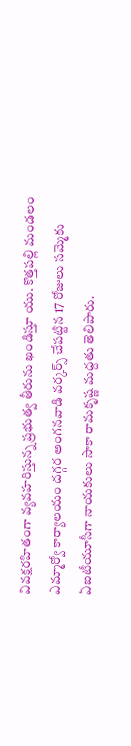వివక్షరహితంగా వ్యవహరిస్తున్న ప్రభుత్వ తీరును ఖండిస్తూ యు. కొత్తపల్లి మండలం ఎమ్మార్వో కార్యాలయం దగ్గర అంగనవాడి వర్కర్స్ చేపట్టిన 17 రోజులు సమ్మెకు ఏఐటీయూసీగా నాయకులు సాకా రామకృష్ణ మద్దతు తెలిపారు.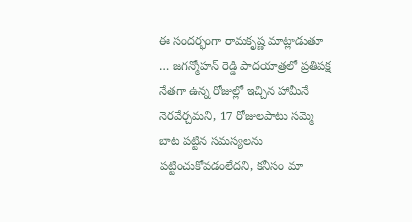ఈ సందర్భంగా రామకృష్ణ మాట్లాడుతూ … జగన్మోహన్ రెడ్డి పాదయాత్రలో ప్రతిపక్ష నేతగా ఉన్న రోజుల్లో ఇచ్చిన హామీనే నెరవేర్చమని, 17 రోజులపాటు సమ్మె బాట పట్టిన సమస్యలను పట్టించుకోవడంలేదని, కనీసం మా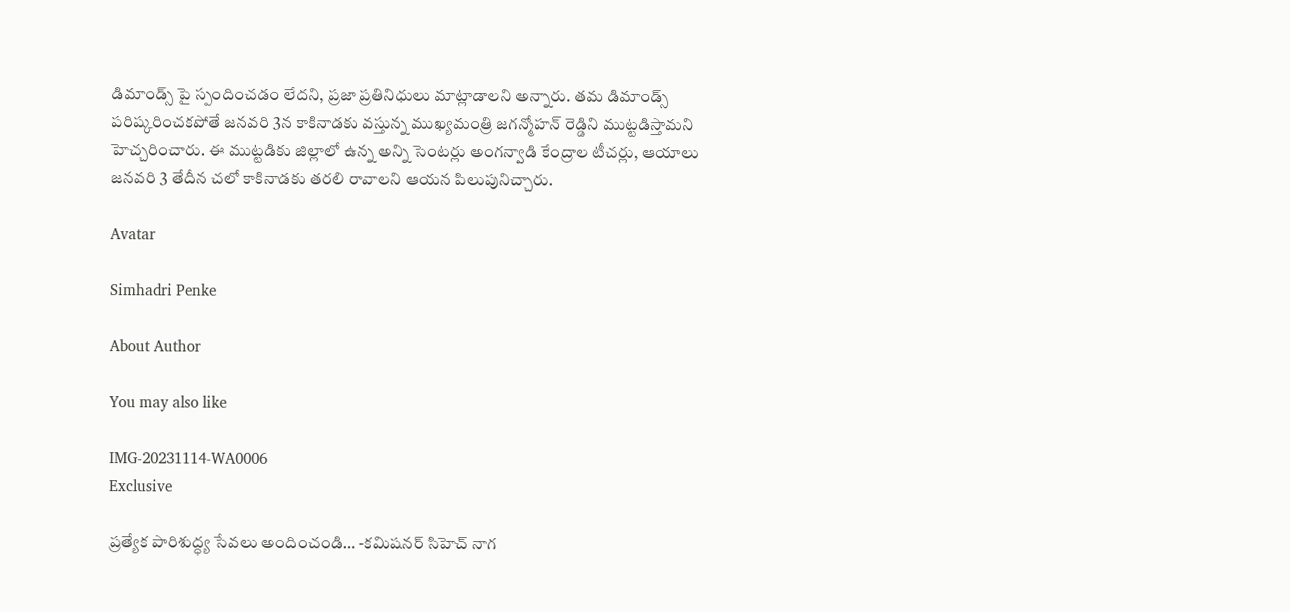డిమాండ్స్ పై స్పందించడం లేదని, ప్రజా ప్రతినిధులు మాట్లాడాలని అన్నారు. తమ డిమాండ్స్ పరిష్కరించకపోతే జనవరి 3న కాకినాడకు వస్తున్న ముఖ్యమంత్రి జగన్మోహన్ రెడ్డిని ముట్టడిస్తామని హెచ్చరించారు. ఈ ముట్టడికు జిల్లాలో ఉన్న అన్ని సెంటర్లు అంగన్వాడి కేంద్రాల టీచర్లు, ఆయాలు జనవరి 3 తేదీన చలో కాకినాడకు తరలి రావాలని ఆయన పిలుపునిచ్చారు.

Avatar

Simhadri Penke

About Author

You may also like

IMG-20231114-WA0006
Exclusive

ప్రత్యేక పారిశుద్ధ్య సేవలు అందించండి… -కమిషనర్ సిహెచ్ నాగ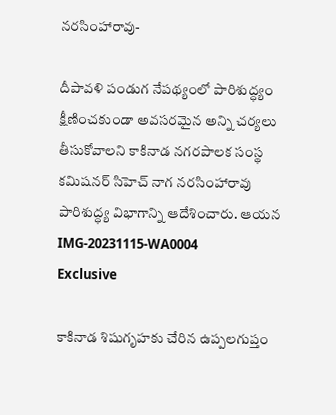నరసింహారావు-

దీపావళి పండుగ నేపథ్యంలో పారిశుద్ధ్యం క్షీణించకుండా అవసరమైన అన్ని చర్యలు తీసుకోవాలని కాకినాడ నగరపాలక సంస్థ కమిషనర్ సిహెచ్ నాగ నరసింహారావు పారిశుద్ధ్య విభాగాన్ని ఆదేశించారు. ఆయన
IMG-20231115-WA0004
Exclusive

కాకినాడ శిషుగృహకు చేరిన ఉప్పలగుప్తం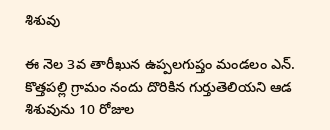శిశువు

ఈ నెల 3వ తారీఖున ఉప్పలగుప్తం మండలం ఎన్. కొత్తపల్లి గ్రామం నందు దొరికిన గుర్తుతెలియని ఆడ శిశువును 10 రోజుల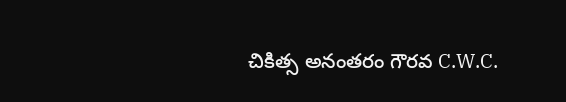చికిత్స అనంతరం గౌరవ C.W.C.